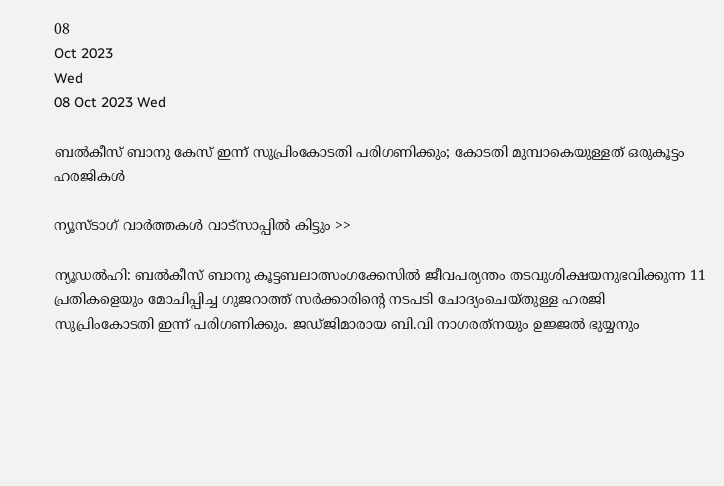08
Oct 2023
Wed
08 Oct 2023 Wed

ബല്‍കീസ് ബാനു കേസ് ഇന്ന് സുപ്രിംകോടതി പരിഗണിക്കും; കോടതി മുമ്പാകെയുള്ളത് ഒരുകൂട്ടം ഹരജികള്‍

ന്യൂസ്ടാഗ് വാര്‍ത്തകള്‍ വാട്‌സാപ്പില്‍ കിട്ടും >>

ന്യൂഡല്‍ഹി: ബല്‍കീസ് ബാനു കൂട്ടബലാത്സംഗക്കേസില്‍ ജീവപര്യന്തം തടവുശിക്ഷയനുഭവിക്കുന്ന 11 പ്രതികളെയും മോചിപ്പിച്ച ഗുജറാത്ത് സര്‍ക്കാരിന്റെ നടപടി ചോദ്യംചെയ്തുള്ള ഹരജി സുപ്രിംകോടതി ഇന്ന് പരിഗണിക്കും. ജഡ്ജിമാരായ ബി.വി നാഗരത്‌നയും ഉജ്ജല്‍ ഭുയ്യനും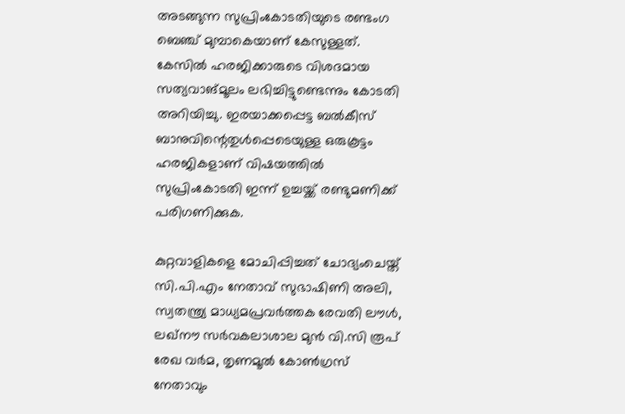അടങ്ങുന്ന സുപ്രിംകോടതിയുടെ രണ്ടംഗ ബെഞ്ച് മുമ്പാകെയാണ് കേസുള്ളത്. കേസില്‍ ഹരജിക്കാരുടെ വിശദമായ സത്യവാങ്മൂലം ലഭിച്ചിട്ടുണ്ടെന്നും കോടതി അറിയിച്ചു. ഇരയാക്കപ്പെട്ട ബല്‍കീസ് ബാനുവിന്റെതുള്‍പ്പെടെയുള്ള ഒരുകൂട്ടം ഹരജികളാണ് വിഷയത്തില്‍ സുപ്രിംകോടതി ഇന്ന് ഉച്ചയ്ക്ക് രണ്ടുമണിക്ക് പരിഗണിക്കുക.

കുറ്റവാളികളെ മോചിപ്പിച്ചത് ചോദ്യംചെയ്ത് സി.പി.എം നേതാവ് സുഭാഷിണി അലി, സ്വതന്ത്ര്യ മാധ്യമപ്രവര്‍ത്തക രേവതി ലൗള്‍, ലഖ്‌നൗ സര്‍വകലാശാല മുന്‍ വി.സി രൂപ് രേഖ വര്‍മ, തൃണമൂല്‍ കോണ്‍ഗ്രസ് നേതാവും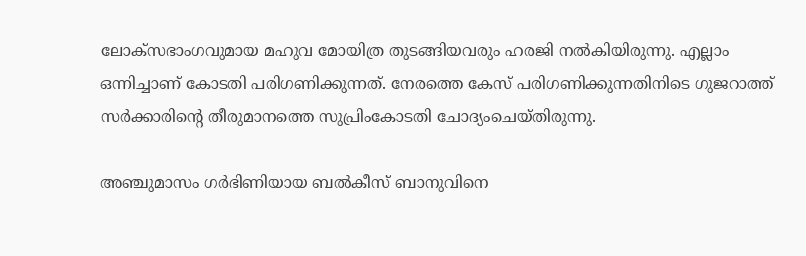ലോക്‌സഭാംഗവുമായ മഹുവ മോയിത്ര തുടങ്ങിയവരും ഹരജി നല്‍കിയിരുന്നു. എല്ലാം ഒന്നിച്ചാണ് കോടതി പരിഗണിക്കുന്നത്. നേരത്തെ കേസ് പരിഗണിക്കുന്നതിനിടെ ഗുജറാത്ത് സര്‍ക്കാരിന്റെ തീരുമാനത്തെ സുപ്രിംകോടതി ചോദ്യംചെയ്തിരുന്നു.

അഞ്ചുമാസം ഗര്‍ഭിണിയായ ബല്‍കീസ് ബാനുവിനെ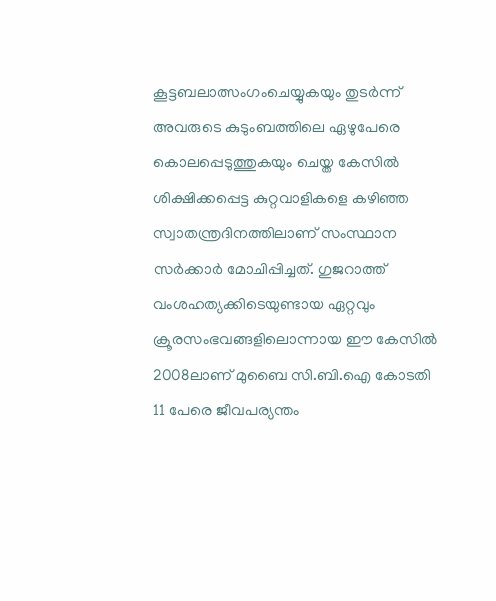കൂട്ടബലാത്സംഗംചെയ്യുകയും തുടര്‍ന്ന് അവരുടെ കുടുംബത്തിലെ ഏഴുപേരെ കൊലപ്പെടുത്തുകയും ചെയ്ത കേസില്‍ ശിക്ഷിക്കപ്പെട്ട കുറ്റവാളികളെ കഴിഞ്ഞ സ്വാതന്ത്രദിനത്തിലാണ് സംസ്ഥാന സര്‍ക്കാര്‍ മോചിപ്പിച്ചത്. ഗുജറാത്ത് വംശഹത്യക്കിടെയുണ്ടായ ഏറ്റവും ക്രൂരസംഭവങ്ങളിലൊന്നായ ഈ കേസില്‍ 2008ലാണ് മുബൈ സി.ബി.ഐ കോടതി 11 പേരെ ജീവപര്യന്തം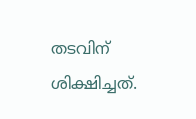തടവിന് ശിക്ഷിച്ചത്.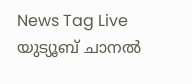News Tag Live യുട്യൂബ് ചാനല്‍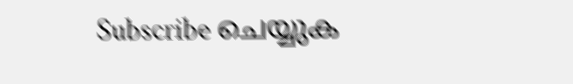Subscribe ചെയ്യുക